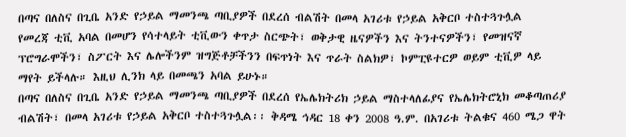በጣና በለስና በጊቤ አንድ የኃይል ማመንጫ ጣቢያዎች በደረሰ ብልሽት በመላ አገሪቱ የኃይል አቅርቦ ተስተጓጉሏል
የመረጃ ቲቪ አባል በመሆን የሳተላይት ቲቪውን ቀጥታ ስርጭት፣ ወቅታዊ ዜናዎችን እና ትንተናዎችን፣ የመዝናኛ ፕሮግራሞችን፣ ስፖርት እና ሌሎችንም ዝግጅቶቻችንን በፍጥነት እና ጥራት ስልክዎ፣ ኮምፒዩተርዎ ወይም ቲቪዎ ላይ ማየት ይችላሉ። እዚህ ሊንክ ላይ በመጫን አባል ይሁኑ።
በጣና በለስና በጊቤ አንድ የኃይል ማመንጫ ጣቢያዎች በደረሰ የኤሌክትሪክ ኃይል ማስተላለፊያና የኤሌክትሮኒክ መቆጣጠሪያ ብልሽት፣ በመላ አገሪቱ የኃይል አቅርቦ ተስተጓጉሏል፡፡ ቅዳሜ ኅዳር 18 ቀን 2008 ዓ.ም. በአገሪቱ ትልቁና 460 ሜጋ ዋት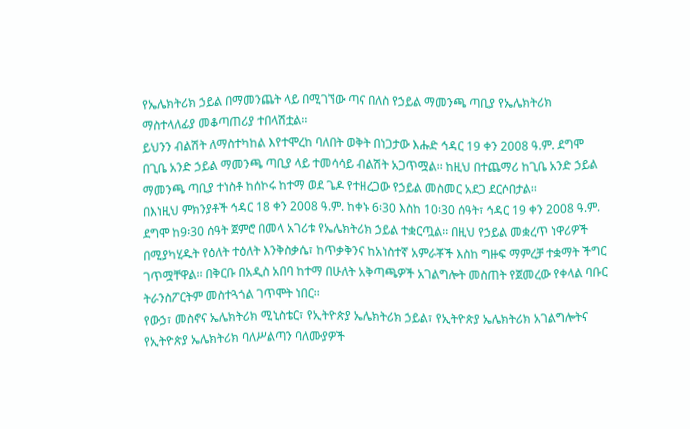የኤሌክትሪክ ኃይል በማመንጨት ላይ በሚገኘው ጣና በለስ የኃይል ማመንጫ ጣቢያ የኤሌክትሪክ ማስተላለፊያ መቆጣጠሪያ ተበላሽቷል፡፡
ይህንን ብልሽት ለማስተካከል እየተሞረከ ባለበት ወቅት በነጋታው እሑድ ኅዳር 19 ቀን 2008 ዓ.ም. ደግሞ በጊቤ አንድ ኃይል ማመንጫ ጣቢያ ላይ ተመሳሳይ ብልሽት አጋጥሟል፡፡ ከዚህ በተጨማሪ ከጊቤ አንድ ኃይል ማመንጫ ጣቢያ ተነስቶ ከሰኮሩ ከተማ ወደ ጌዶ የተዘረጋው የኃይል መስመር አደጋ ደርሶበታል፡፡
በእነዚህ ምክንያቶች ኅዳር 18 ቀን 2008 ዓ.ም. ከቀኑ 6፡30 እስከ 10፡30 ሰዓት፣ ኅዳር 19 ቀን 2008 ዓ.ም. ደግሞ ከ9፡30 ሰዓት ጀምሮ በመላ አገሪቱ የኤሌክትሪክ ኃይል ተቋርጧል፡፡ በዚህ የኃይል መቋረጥ ነዋሪዎች በሚያካሂዱት የዕለት ተዕለት እንቅስቃሴ፣ ከጥቃቅንና ከአነስተኛ አምራቾች እስከ ግዙፍ ማምረቻ ተቋማት ችግር ገጥሟቸዋል፡፡ በቅርቡ በአዲስ አበባ ከተማ በሁለት አቅጣጫዎች አገልግሎት መስጠት የጀመረው የቀላል ባቡር ትራንስፖርትም መስተጓጎል ገጥሞት ነበር፡፡
የውኃ፣ መስኖና ኤሌክትሪክ ሚኒስቴር፣ የኢትዮጵያ ኤሌክትሪክ ኃይል፣ የኢትዮጵያ ኤሌክትሪክ አገልግሎትና የኢትዮጵያ ኤሌክትሪክ ባለሥልጣን ባለሙያዎች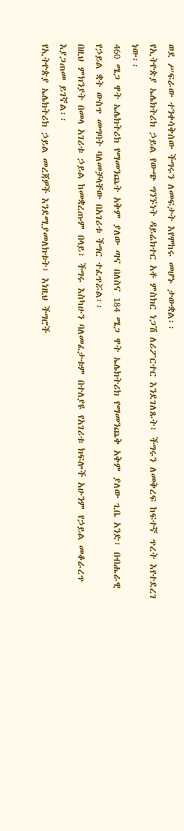ወደ ሥፍራው ተንቀሳቅሰው ችግሩን ለመፍታት እየሞከሩ መሆኑ ታውቋል፡፡
የኢትዮጵያ ኤሌክትሪክ ኃይል የውጭ ግንኙነት ዳይሬክተር አቶ ምስክር ነጋሽ ለሪፖርተር እንደገለጹት፣ ችግሩን ለመቅረፍ ከፍተኛ ጥረት እየተደረገ ነው፡፡
460 ሜጋ ዋት ኤሌክትሪክ የማመንጨት አቅም ያለው ጣና በለስና 184 ሜጋ ዋት ኤሌክትሪክ የማመንጨቅ አቅም ያለው ጊቤ አንድ፣ በብሔራዊ የኃይል ቋት ውስጥ መግባት ባለመቻላቸው በአገሪቱ ችግር ተፈጥሯል፡፡
በዚህ ምክንያት በመላ አገሪቱ ኃይል ከመቋረጡም በላይ፣ ችግሩ እስካሁን ባለመፈታቱም በተለያዩ የአገሪቱ ክፍሎች አሁንም የኃይል መቆራረጥ እያጋጠመ ይገኛል፡፡
የኢትዮጵያ ኤሌክትሪክ ኃይል መረጃዎች እንደሚያመለክቱት፣ እነዚህ ችግሮች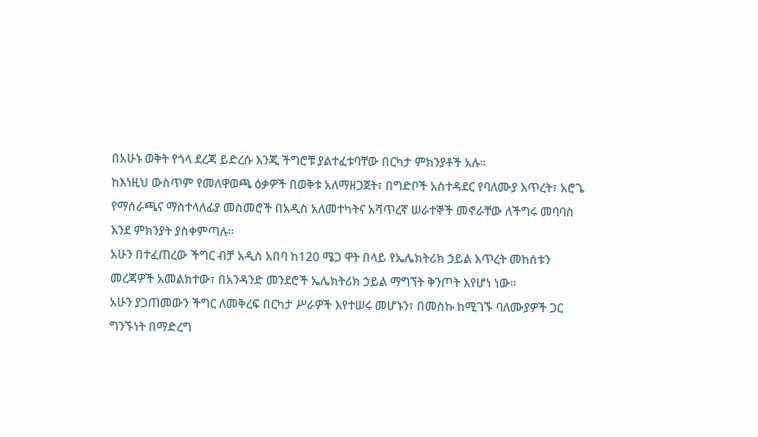በአሁኑ ወቅት የጎላ ደረጃ ይድረሱ እንጂ ችግሮቹ ያልተፈቱባቸው በርካታ ምክንያቶች አሉ፡፡
ከእነዚህ ውስጥም የመለዋወጫ ዕቃዎች በወቅቱ አለማዘጋጀት፣ በግድቦች አስተዳደር የባለሙያ እጥረት፣ አሮጌ የማሰራጫና ማስተላለፊያ መስመሮች በአዲስ አለመተካትና አሻጥረኛ ሠራተኞች መኖራቸው ለችግሩ መባባስ እንደ ምክንያት ያስቀምጣሉ፡፡
አሁን በተፈጠረው ችግር ብቻ አዲስ አበባ ከ120 ሜጋ ዋት በላይ የኤሌክትሪክ ኃይል እጥረት መከሰቱን መረጃዎች አመልክተው፣ በአንዳንድ መንደሮች ኤሌክትሪክ ኃይል ማግኘት ቅንጦት እየሆነ ነው፡፡
አሁን ያጋጠመውን ችግር ለመቅረፍ በርካታ ሥራዎች እየተሠሩ መሆኑን፣ በመስኩ ከሚገኙ ባለሙያዎች ጋር ግንኙነት በማድረግ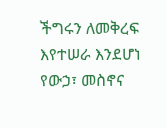ችግሩን ለመቅረፍ እየተሠራ እንደሆነ የውኃ፣ መስኖና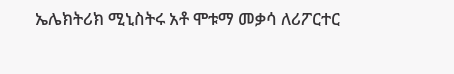ኤሌክትሪክ ሚኒስትሩ አቶ ሞቱማ መቃሳ ለሪፖርተር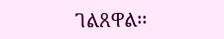ገልጸዋል፡፡